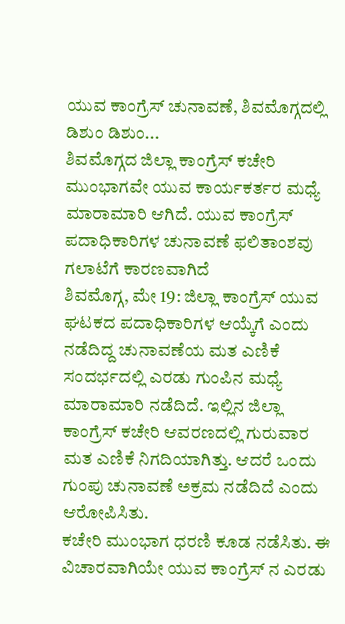ಯುವ ಕಾಂಗ್ರೆಸ್ ಚುನಾವಣೆ, ಶಿವಮೊಗ್ಗದಲ್ಲಿ ಡಿಶುಂ ಡಿಶುಂ...
ಶಿವಮೊಗ್ಗದ ಜಿಲ್ಲಾ ಕಾಂಗ್ರೆಸ್ ಕಚೇರಿ ಮುಂಭಾಗವೇ ಯುವ ಕಾರ್ಯಕರ್ತರ ಮಧ್ಯೆ ಮಾರಾಮಾರಿ ಆಗಿದೆ. ಯುವ ಕಾಂಗ್ರೆಸ್ ಪದಾಧಿಕಾರಿಗಳ ಚುನಾವಣೆ ಫಲಿತಾಂಶವು ಗಲಾಟೆಗೆ ಕಾರಣವಾಗಿದೆ
ಶಿವಮೊಗ್ಗ, ಮೇ 19: ಜಿಲ್ಲಾ ಕಾಂಗ್ರೆಸ್ ಯುವ ಘಟಕದ ಪದಾಧಿಕಾರಿಗಳ ಆಯ್ಕೆಗೆ ಎಂದು ನಡೆದಿದ್ದ ಚುನಾವಣೆಯ ಮತ ಎಣಿಕೆ ಸಂದರ್ಭದಲ್ಲಿ ಎರಡು ಗುಂಪಿನ ಮಧ್ಯೆ ಮಾರಾಮಾರಿ ನಡೆದಿದೆ. ಇಲ್ಲಿನ ಜಿಲ್ಲಾ ಕಾಂಗ್ರೆಸ್ ಕಚೇರಿ ಆವರಣದಲ್ಲಿ ಗುರುವಾರ ಮತ ಎಣಿಕೆ ನಿಗದಿಯಾಗಿತ್ತು. ಆದರೆ ಒಂದು ಗುಂಪು ಚುನಾವಣೆ ಅಕ್ರಮ ನಡೆದಿದೆ ಎಂದು ಆರೋಪಿಸಿತು.
ಕಚೇರಿ ಮುಂಭಾಗ ಧರಣಿ ಕೂಡ ನಡೆಸಿತು. ಈ ವಿಚಾರವಾಗಿಯೇ ಯುವ ಕಾಂಗ್ರೆಸ್ ನ ಎರಡು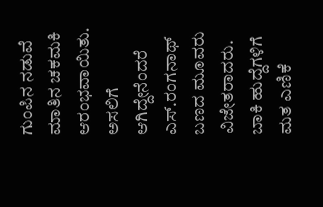ಗುಂಪಿನ ನಡುವೆ ಮಾತಿನ ಚಕಮಕಿ ಆರಂಭವಾಯಿತು. ಅಸಲಿಗೆ ಆಗಿದ್ದೇನೆಂದರೆ ಎಸ್.ರಂಗನಾಥ್ ಬಣದ ಮೂವರು ವಿಜೇತರಾದರು. ಬಾಕಿ ಹುದ್ದೆಗಳಿಗೆ ಮತ ಎಣಿಕೆ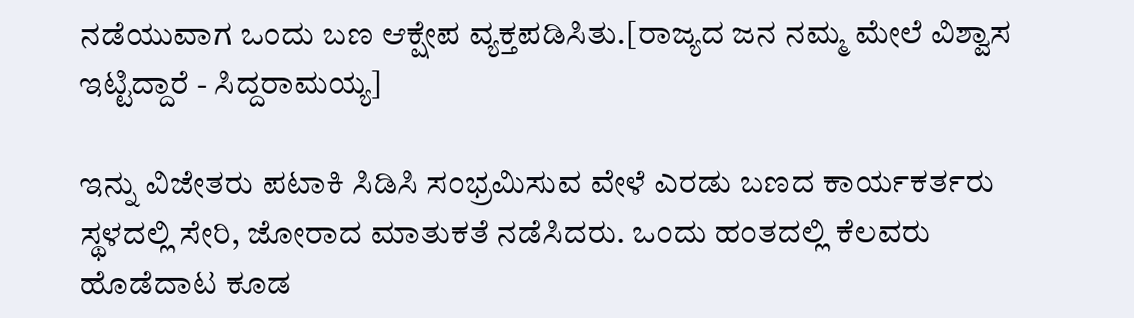ನಡೆಯುವಾಗ ಒಂದು ಬಣ ಆಕ್ಷೇಪ ವ್ಯಕ್ತಪಡಿಸಿತು.[ರಾಜ್ಯದ ಜನ ನಮ್ಮ ಮೇಲೆ ವಿಶ್ವಾಸ ಇಟ್ಟಿದ್ದಾರೆ - ಸಿದ್ದರಾಮಯ್ಯ]

ಇನ್ನು ವಿಜೇತರು ಪಟಾಕಿ ಸಿಡಿಸಿ ಸಂಭ್ರಮಿಸುವ ವೇಳೆ ಎರಡು ಬಣದ ಕಾರ್ಯಕರ್ತರು ಸ್ಥಳದಲ್ಲಿ ಸೇರಿ, ಜೋರಾದ ಮಾತುಕತೆ ನಡೆಸಿದರು. ಒಂದು ಹಂತದಲ್ಲಿ ಕೆಲವರು ಹೊಡೆದಾಟ ಕೂಡ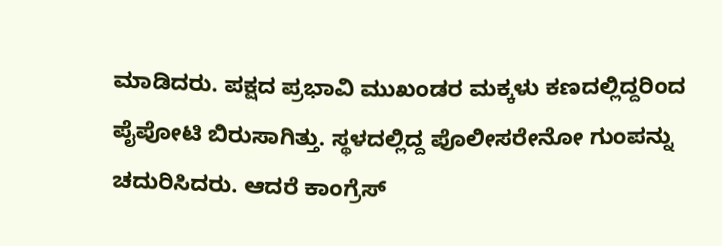ಮಾಡಿದರು. ಪಕ್ಷದ ಪ್ರಭಾವಿ ಮುಖಂಡರ ಮಕ್ಕಳು ಕಣದಲ್ಲಿದ್ದರಿಂದ ಪೈಪೋಟಿ ಬಿರುಸಾಗಿತ್ತು. ಸ್ಥಳದಲ್ಲಿದ್ದ ಪೊಲೀಸರೇನೋ ಗುಂಪನ್ನು ಚದುರಿಸಿದರು. ಆದರೆ ಕಾಂಗ್ರೆಸ್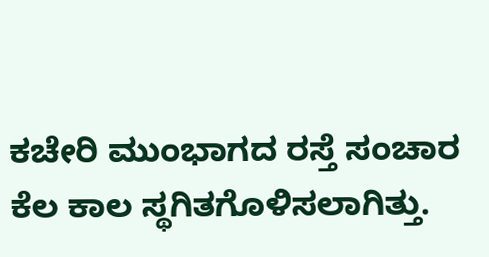ಕಚೇರಿ ಮುಂಭಾಗದ ರಸ್ತೆ ಸಂಚಾರ ಕೆಲ ಕಾಲ ಸ್ಥಗಿತಗೊಳಿಸಲಾಗಿತ್ತು.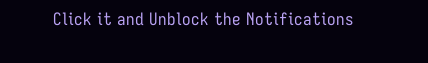Click it and Unblock the Notifications